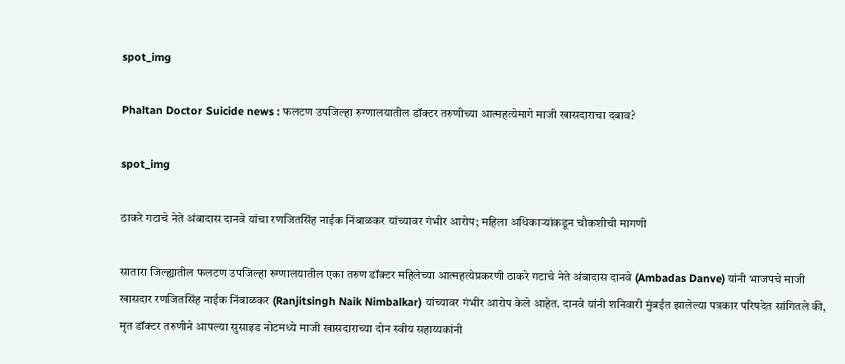spot_img

Phaltan Doctor Suicide news : फलटण उपजिल्हा रुग्णालयातील डॉक्टर तरुणीच्या आत्महत्येमागे माजी खासदाराचा दबाव?

spot_img

ठाकरे गटाचे नेते अंबादास दानवे यांचा रणजितसिंह नाईक निंबाळकर यांच्यावर गंभीर आरोप; महिला अधिकाऱ्यांकडून चौकशीची मागणी

सातारा जिल्ह्यातील फलटण उपजिल्हा रुग्णालयातील एका तरुण डॉक्टर महिलेच्या आत्महत्येप्रकरणी ठाकरे गटाचे नेते अंबादास दानवे (Ambadas Danve) यांनी भाजपचे माजी खासदार रणजितसिंह नाईक निंबाळकर (Ranjitsingh Naik Nimbalkar) यांच्यावर गंभीर आरोप केले आहेत. दानवे यांनी शनिवारी मुंबईत झालेल्या पत्रकार परिषदेत सांगितले की, मृत डॉक्टर तरुणीने आपल्या सुसाइड नोटमध्ये माजी खासदाराच्या दोन स्वीय सहाय्यकांनी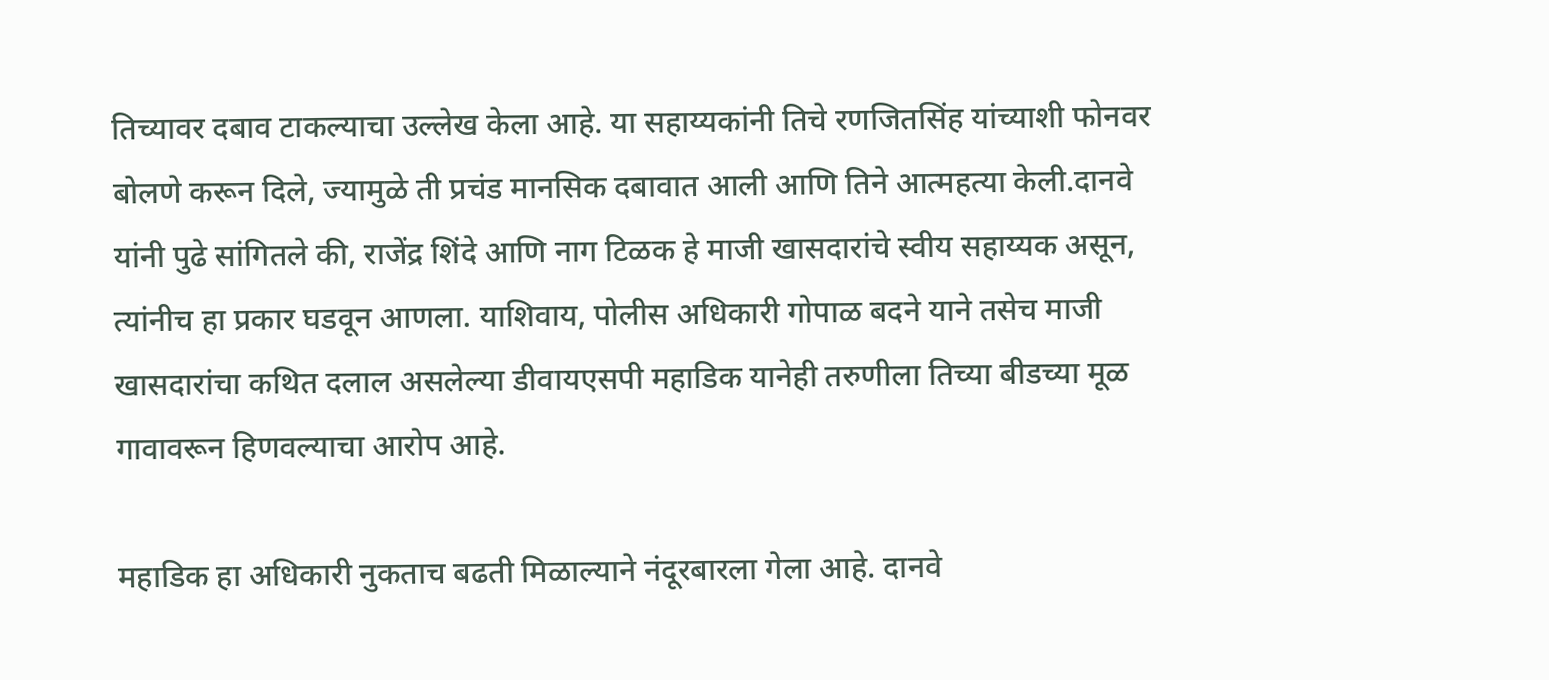तिच्यावर दबाव टाकल्याचा उल्लेख केला आहे. या सहाय्यकांनी तिचे रणजितसिंह यांच्याशी फोनवर बोलणे करून दिले, ज्यामुळे ती प्रचंड मानसिक दबावात आली आणि तिने आत्महत्या केली.दानवे यांनी पुढे सांगितले की, राजेंद्र शिंदे आणि नाग टिळक हे माजी खासदारांचे स्वीय सहाय्यक असून, त्यांनीच हा प्रकार घडवून आणला. याशिवाय, पोलीस अधिकारी गोपाळ बदने याने तसेच माजी खासदारांचा कथित दलाल असलेल्या डीवायएसपी महाडिक यानेही तरुणीला तिच्या बीडच्या मूळ गावावरून हिणवल्याचा आरोप आहे.

महाडिक हा अधिकारी नुकताच बढती मिळाल्याने नंदूरबारला गेला आहे. दानवे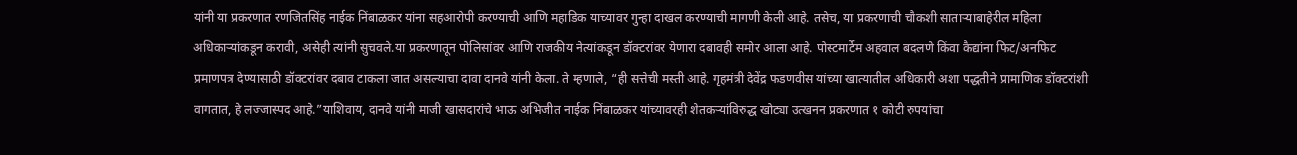यांनी या प्रकरणात रणजितसिंह नाईक निंबाळकर यांना सहआरोपी करण्याची आणि महाडिक याच्यावर गुन्हा दाखल करण्याची मागणी केली आहे. तसेच, या प्रकरणाची चौकशी साताऱ्याबाहेरील महिला अधिकाऱ्यांकडून करावी, असेही त्यांनी सुचवले.या प्रकरणातून पोलिसांवर आणि राजकीय नेत्यांकडून डॉक्टरांवर येणारा दबावही समोर आला आहे. पोस्टमार्टेम अहवाल बदलणे किंवा कैद्यांना फिट/अनफिट प्रमाणपत्र देण्यासाठी डॉक्टरांवर दबाव टाकला जात असल्याचा दावा दानवे यांनी केला. ते म्हणाले, “ही सत्तेची मस्ती आहे. गृहमंत्री देवेंद्र फडणवीस यांच्या खात्यातील अधिकारी अशा पद्धतीने प्रामाणिक डॉक्टरांशी वागतात, हे लज्जास्पद आहे.”याशिवाय, दानवे यांनी माजी खासदारांचे भाऊ अभिजीत नाईक निंबाळकर यांच्यावरही शेतकऱ्यांविरुद्ध खोट्या उत्खनन प्रकरणात १ कोटी रुपयांचा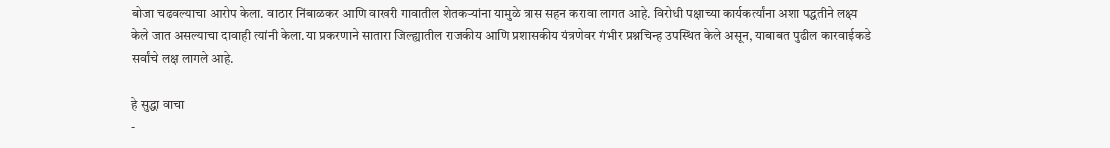बोजा चढवल्याचा आरोप केला. वाठार निंबाळकर आणि वाखरी गावातील शेतकऱ्यांना यामुळे त्रास सहन करावा लागत आहे. विरोधी पक्षाच्या कार्यकर्त्यांना अशा पद्धतीने लक्ष्य केले जात असल्याचा दावाही त्यांनी केला.या प्रकरणाने सातारा जिल्ह्यातील राजकीय आणि प्रशासकीय यंत्रणेवर गंभीर प्रश्नचिन्ह उपस्थित केले असून, याबाबत पुढील कारवाईकडे सर्वांचे लक्ष लागले आहे.

हे सुद्धा वाचा
-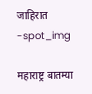जाहिरात -spot_img

महाराष्ट्र बातम्या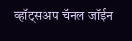व्हॉट्सअप चॅनल जॉईन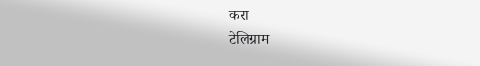करा
टेलिग्राम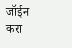जॉईन करा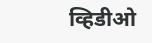व्हिडीओ